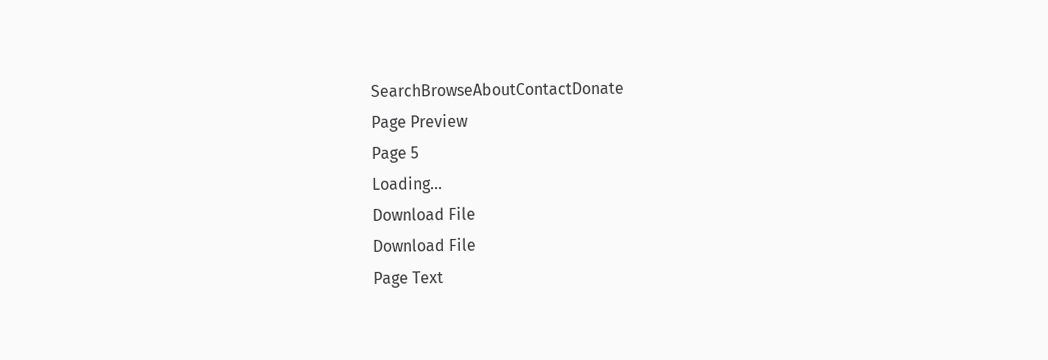SearchBrowseAboutContactDonate
Page Preview
Page 5
Loading...
Download File
Download File
Page Text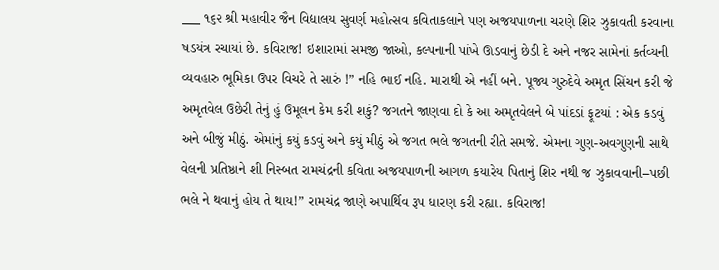___ ૧૬૨ શ્રી મહાવીર જૈન વિદ્યાલય સુવર્ણ મહોત્સવ કવિતાકલાને પણ અજયપાળના ચરણે શિર ઝુકાવતી કરવાના ષડયંત્ર રચાયાં છે. કવિરાજ! ઇશારામાં સમજી જાઓ, કલ્પનાની પાંખે ઊડવાનું છેડી દે અને નજર સામેનાં કર્તવ્યની વ્યવહારુ ભૂમિકા ઉપર વિચરે તે સારું !” નહિ ભાઈ નહિ. મારાથી એ નહીં બને. પૂજ્ય ગુરુદેવે અમૃત સિંચન કરી જે અમૃતવેલ ઉછેરી તેનું હું ઉમૂલન કેમ કરી શકું? જગતને જાણવા દો કે આ અમૃતવેલને બે પાંદડાં ફૂટયાં : એક કડવું અને બીજું મીઠું. એમાંનું કયું કડવું અને કયું મીઠું એ જગત ભલે જગતની રીતે સમજે. એમના ગુણ-અવગુણની સાથે વેલની પ્રતિષ્ઠાને શી નિસ્બત રામચંદ્રની કવિતા અજયપાળની આગળ કયારેય પિતાનું શિર નથી જ ઝુકાવવાની–પછી ભલે ને થવાનું હોય તે થાય!” રામચંદ્ર જાણે અપાર્થિવ રૂપ ધારણ કરી રહ્યા. કવિરાજ!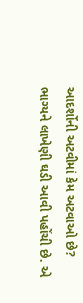આદર્શોની અટવીમાં કેમ અટવાઓ છે? ભાગ્યને લાખેણી ઘડી આવી પહોંચી છે. એ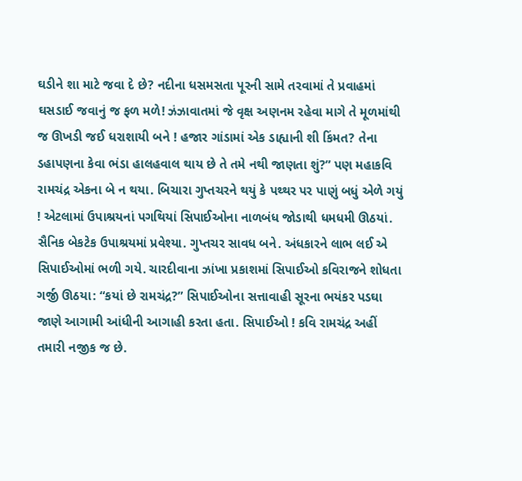ઘડીને શા માટે જવા દે છે? નદીના ધસમસતા પૂરની સામે તરવામાં તે પ્રવાહમાં ઘસડાઈ જવાનું જ ફળ મળે! ઝંઝાવાતમાં જે વૃક્ષ અણનમ રહેવા માગે તે મૂળમાંથી જ ઊખડી જઈ ધરાશાયી બને ! હજાર ગાંડામાં એક ડાહ્યાની શી કિંમત? તેના ડહાપણના કેવા ભંડા હાલહવાલ થાય છે તે તમે નથી જાણતા શું?” પણ મહાકવિ રામચંદ્ર એકના બે ન થયા. બિચારા ગુપ્તચરને થયું કે પથ્થર પર પાણું બધું એળે ગયું ! એટલામાં ઉપાશ્રયનાં પગથિયાં સિપાઈઓના નાળબંધ જોડાથી ધમધમી ઊઠયાં. સૈનિક બેકટેક ઉપાશ્રયમાં પ્રવેશ્યા. ગુપ્તચર સાવધ બને. અંધકારને લાભ લઈ એ સિપાઈઓમાં ભળી ગયે. ચારદીવાના ઝાંખા પ્રકાશમાં સિપાઈઓ કવિરાજને શોધતા ગર્જી ઊઠયા: “કયાં છે રામચંદ્ર?” સિપાઈઓના સત્તાવાહી સૂરના ભયંકર પડઘા જાણે આગામી આંધીની આગાહી કરતા હતા. સિપાઈઓ ! કવિ રામચંદ્ર અહીં તમારી નજીક જ છે.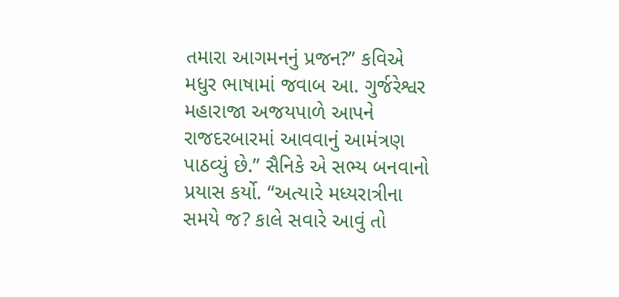તમારા આગમનનું પ્રજન?” કવિએ મધુર ભાષામાં જવાબ આ. ગુર્જરેશ્વર મહારાજા અજયપાળે આપને રાજદરબારમાં આવવાનું આમંત્રણ પાઠવ્યું છે.” સૈનિકે એ સભ્ય બનવાનો પ્રયાસ કર્યો. “અત્યારે મધ્યરાત્રીના સમયે જ? કાલે સવારે આવું તો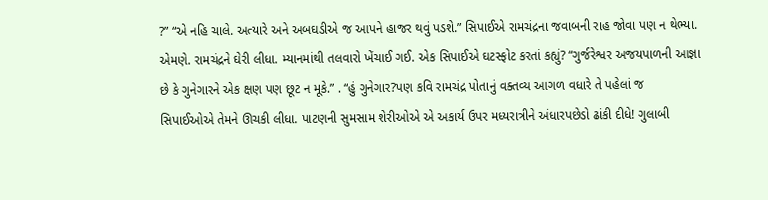?” “એ નહિ ચાલે. અત્યારે અને અબઘડીએ જ આપને હાજર થવું પડશે.” સિપાઈએ રામચંદ્રના જવાબની રાહ જોવા પણ ન થેભ્યા. એમણે. રામચંદ્રને ઘેરી લીધા. મ્યાનમાંથી તલવારો ખેંચાઈ ગઈ. એક સિપાઈએ ઘટસ્ફોટ કરતાં કહ્યું? “ગુર્જરેશ્વર અજયપાળની આજ્ઞા છે કે ગુનેગારને એક ક્ષણ પણ છૂટ ન મૂકે.” . “હું ગુનેગાર?પણ કવિ રામચંદ્ર પોતાનું વક્તવ્ય આગળ વધારે તે પહેલાં જ સિપાઈઓએ તેમને ઊચકી લીધા. પાટણની સુમસામ શેરીઓએ એ અકાર્ય ઉપર મધ્યરાત્રીને અંધારપછેડો ઢાંકી દીધે! ગુલાબી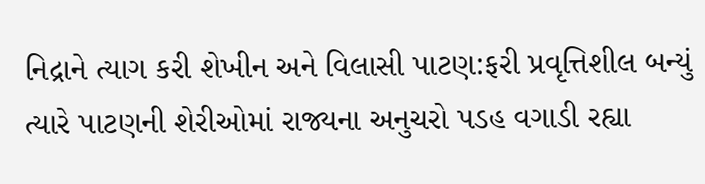નિદ્રાને ત્યાગ કરી શેખીન અને વિલાસી પાટણ:ફરી પ્રવૃત્તિશીલ બન્યું ત્યારે પાટણની શેરીઓમાં રાજ્યના અનુચરો પડહ વગાડી રહ્યા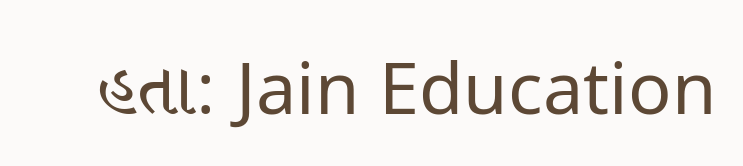હતા: Jain Education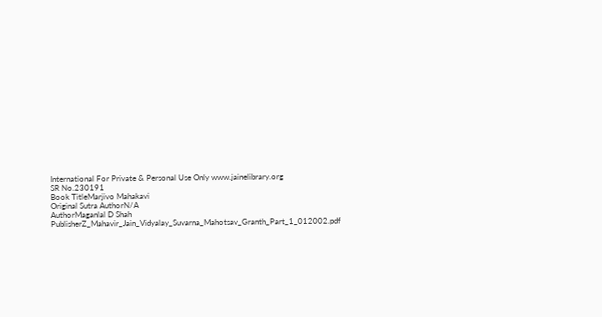International For Private & Personal Use Only www.jainelibrary.org
SR No.230191
Book TitleMarjivo Mahakavi
Original Sutra AuthorN/A
AuthorMaganlal D Shah
PublisherZ_Mahavir_Jain_Vidyalay_Suvarna_Mahotsav_Granth_Part_1_012002.pdf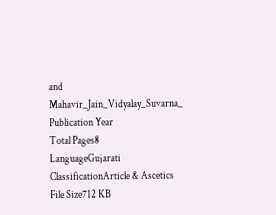and Mahavir_Jain_Vidyalay_Suvarna_
Publication Year
Total Pages8
LanguageGujarati
ClassificationArticle & Ascetics
File Size712 KB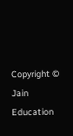Copyright © Jain Education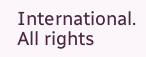International. All rights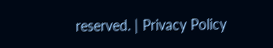reserved. | Privacy Policy